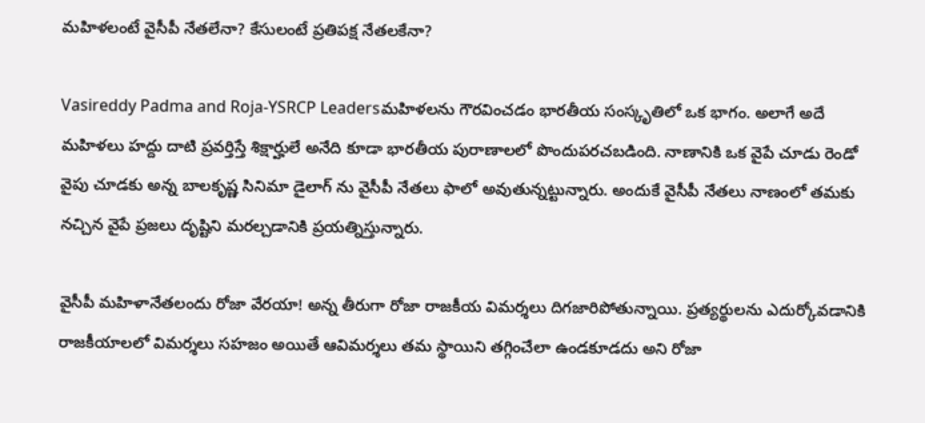మహిళలంటే వైసీపీ నేతలేనా? కేసులంటే ప్రతిపక్ష నేతలకేనా?

Vasireddy Padma and Roja-YSRCP Leadersమహిళలను గౌరవించడం భారతీయ సంస్కృతిలో ఒక భాగం. అలాగే అదే మహిళలు హద్దు దాటి ప్రవర్తిస్తే శిక్షార్హులే అనేది కూడా భారతీయ పురాణాలలో పొందుపరచబడింది. నాణానికి ఒక వైపే చూడు రెండో వైపు చూడకు అన్న బాలకృష్ణ సినిమా డైలాగ్ ను వైసీపీ నేతలు ఫాలో అవుతున్నట్టున్నారు. అందుకే వైసీపీ నేతలు నాణంలో తమకు నచ్చిన వైపే ప్రజలు దృష్టిని మరల్చడానికి ప్రయత్నిస్తున్నారు.

వైసీపీ మహిళానేతలందు రోజా వేరయా! అన్న తీరుగా రోజా రాజకీయ విమర్శలు దిగజారిపోతున్నాయి. ప్రత్యర్థులను ఎదుర్కోవడానికి రాజకీయాలలో విమర్శలు సహజం అయితే ఆవిమర్శలు తమ స్థాయిని తగ్గించేలా ఉండకూడదు అని రోజా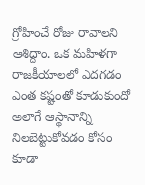గ్రోహించే రోజు రావాలని ఆశిద్దాం. ఒక మహిళగా రాజకీయాలలో ఎదగడం ఎంత కష్టంతో కూడుకుందో అలాగే ఆస్థానాన్ని నిలబెట్టుకోవడం కోసం కూడా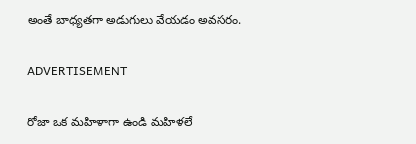అంతే బాధ్యతగా అడుగులు వేయడం అవసరం.

ADVERTISEMENT

రోజా ఒక మహిళాగా ఉండి మహిళలే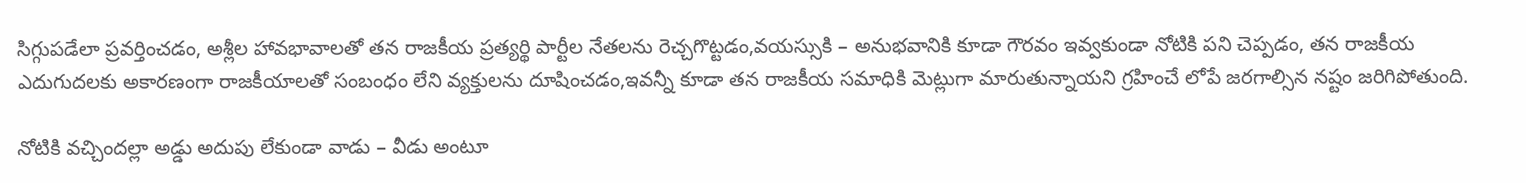సిగ్గుపడేలా ప్రవర్తించడం, అశ్లీల హావభావాలతో తన రాజకీయ ప్రత్యర్థి పార్టీల నేతలను రెచ్చగొట్టడం,వయస్సుకి – అనుభవానికి కూడా గౌరవం ఇవ్వకుండా నోటికి పని చెప్పడం, తన రాజకీయ ఎదుగుదలకు అకారణంగా రాజకీయాలతో సంబంధం లేని వ్యక్తులను దూషించడం,ఇవన్నీ కూడా తన రాజకీయ సమాధికి మెట్లుగా మారుతున్నాయని గ్రహించే లోపే జరగాల్సిన నష్టం జరిగిపోతుంది.

నోటికి వచ్చిందల్లా అడ్డు అదుపు లేకుండా వాడు – వీడు అంటూ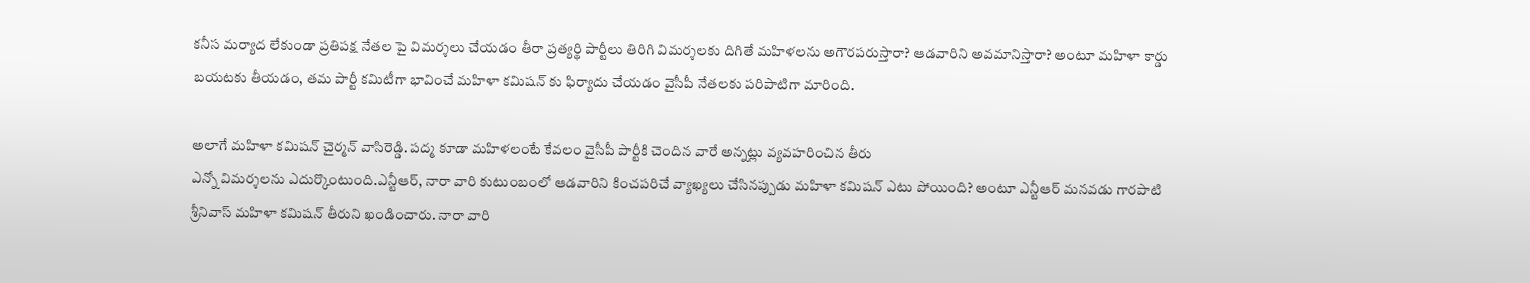కనీస మర్యాద లేకుండా ప్రతిపక్ష నేతల పై విమర్శలు చేయడం తీరా ప్రత్యర్థి పార్టీలు తిరిగి విమర్శలకు దిగితే మహిళలను అగౌరపరుస్తారా? ఆడవారిని అవమానిస్తారా? అంటూ మహిళా కార్డు బయటకు తీయడం, తమ పార్టీ కమిటీగా భావించే మహిళా కమిషన్ కు ఫిర్యాదు చేయడం వైసీపీ నేతలకు పరిపాటిగా మారింది.

అలాగే మహిళా కమిషన్ చైర్మన్ వాసిరెడ్డి. పద్మ కూడా మహిళలంటే కేవలం వైసీపీ పార్టీకి చెందిన వారే అన్నట్లు వ్యవహరించిన తీరు
ఎన్నో విమర్శలను ఎదుర్కొంటుంది.ఎన్టీఆర్, నారా వారి కుటుంబంలో ఆడవారిని కించపరిచే వ్యాఖ్యలు చేసినప్పుడు మహిళా కమిషన్ ఎటు పోయింది? అంటూ ఎన్టీఆర్ మనవడు గారపాటి శ్రీనివాస్ మహిళా కమిషన్ తీరుని ఖండించారు. నారా వారి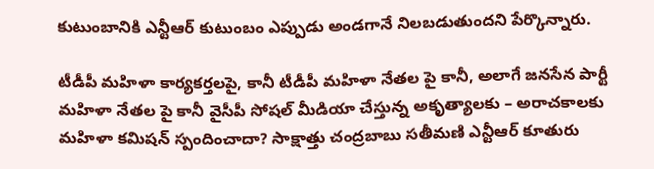కుటుంబానికి ఎన్టీఆర్ కుటుంబం ఎప్పుడు అండగానే నిలబడుతుందని పేర్కొన్నారు.

టీడీపీ మహిళా కార్యకర్తలపై, కానీ టీడీపీ మహిళా నేతల పై కానీ, అలాగే జనసేన పార్టీ మహిళా నేతల పై కానీ వైసీపీ సోషల్ మీడియా చేస్తున్న అకృత్యాలకు – అరాచకాలకు మహిళా కమిషన్ స్పందించాదా? సాక్షాత్తు చంద్రబాబు సతీమణి ఎన్టీఆర్ కూతురు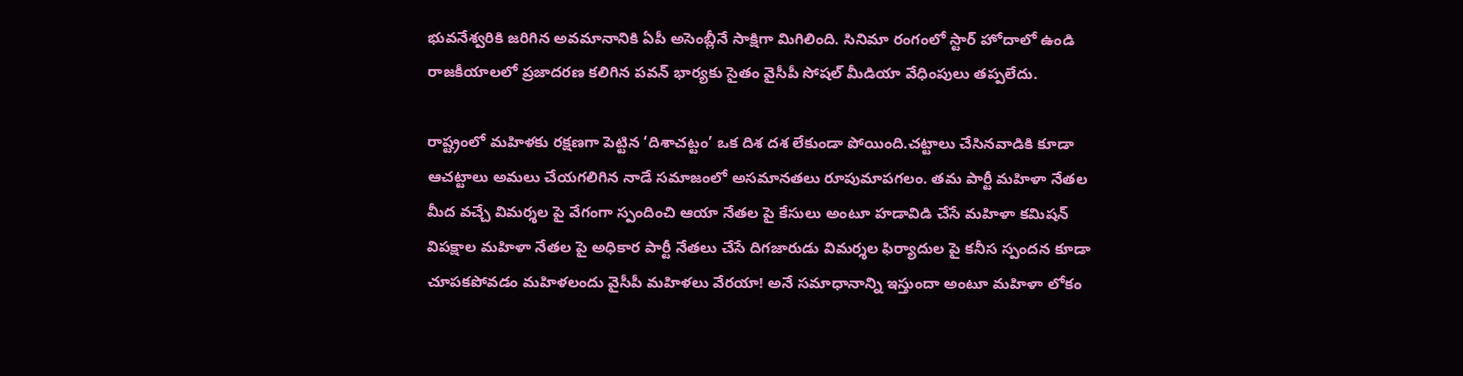భువనేశ్వరికి జరిగిన అవమానానికి ఏపీ అసెంబ్లీనే సాక్షిగా మిగిలింది. సినిమా రంగంలో స్టార్ హోదాలో ఉండి రాజకీయాలలో ప్రజాదరణ కలిగిన పవన్ భార్యకు సైతం వైసీపీ సోషల్ మీడియా వేధింపులు తప్పలేదు.

రాష్ట్రంలో మహిళకు రక్షణగా పెట్టిన ‘దిశాచట్టం’ ఒక దిశ దశ లేకుండా పోయింది.చట్టాలు చేసినవాడికి కూడా ఆచట్టాలు అమలు చేయగలిగిన నాడే సమాజంలో అసమానతలు రూపుమాపగలం. తమ పార్టీ మహిళా నేతల మీద వచ్చే విమర్శల పై వేగంగా స్పందించి ఆయా నేతల పై కేసులు అంటూ హడావిడి చేసే మహిళా కమిషన్ విపక్షాల మహిళా నేతల పై అధికార పార్టీ నేతలు చేసే దిగజారుడు విమర్శల ఫిర్యాదుల పై కనీస స్పందన కూడా చూపకపోవడం మహిళలందు వైసీపీ మహిళలు వేరయా! అనే సమాధానాన్ని ఇస్తుందా అంటూ మహిళా లోకం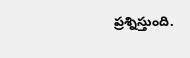ప్రశ్నిస్తుంది.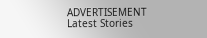ADVERTISEMENT
Latest Stories